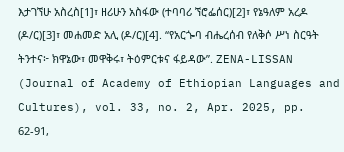እታገኘሁ አስረስ[1]፣ ዘሪሁን አስፋው (ተባባሪ ኘሮፌሰር)[2]፣ የኔዓለም አረዶ (ዶ/ር)[3]፣ መሐመድ አሊ (ዶ/ር)[4]. “የአርጐባ ብሔረሰብ የለቅሶ ሥነ ስርዓት ትንተና፦ ክዋኔው፣ መዋቅሩ፣ ትዕምርቱና ፋይዳው”. ZENA-LISSAN (Journal of Academy of Ethiopian Languages and Cultures), vol. 33, no. 2, Apr. 2025, pp. 62-91,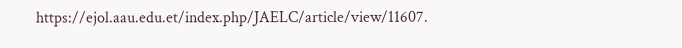https://ejol.aau.edu.et/index.php/JAELC/article/view/11607.